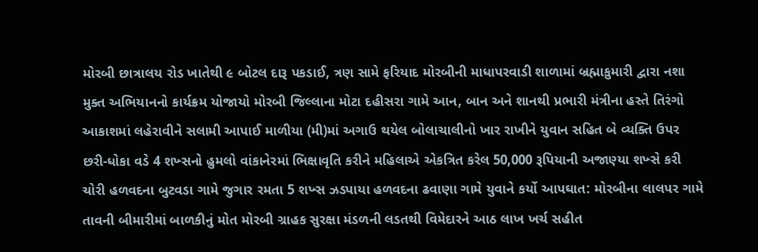મોરબી છાત્રાલય રોડ ખાતેથી ૯ બોટલ દારૂ પકડાઈ, ત્રણ સામે ફરિયાદ મોરબીની માધાપરવાડી શાળામાં બ્રહ્માકુમારી દ્વારા નશા મુક્ત અભિયાનનો કાર્યક્રમ યોજાયો મોરબી જિલ્લાના મોટા દહીસરા ગામે આન, બાન અને શાનથી પ્રભારી મંત્રીના હસ્તે તિરંગો આકાશમાં લહેરાવીને સલામી આપાઈ માળીયા (મી)માં અગાઉ થયેલ બોલાચાલીનો ખાર રાખીને યુવાન સહિત બે વ્યક્તિ ઉપર છરી-ધોકા વડે 4 શખ્સનો હુમલો વાંકાનેરમાં ભિક્ષાવૃતિ કરીને મહિલાએ એકત્રિત કરેલ 50,000 રૂપિયાની અજાણ્યા શખ્સે કરી ચોરી હળવદના બુટવડા ગામે જુગાર રમતા 5 શખ્સ ઝડપાયા હળવદના ઢવાણા ગામે યુવાને કર્યો આપઘાત: મોરબીના લાલપર ગામે તાવની બીમારીમાં બાળકીનું મોત મોરબી ગ્રાહક સુરક્ષા મંડળની લડતથી વિમેદારને આઠ લાખ ખર્ચ સહીત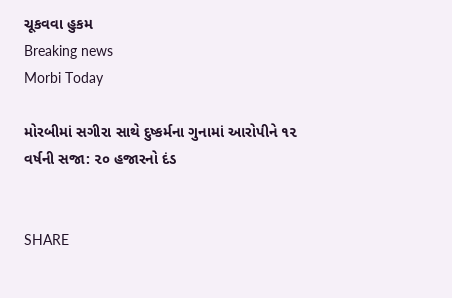ચૂકવવા હુકમ
Breaking news
Morbi Today

મોરબીમાં સગીરા સાથે દુષ્કર્મના ગુનામાં આરોપીને ૧૨ વર્ષની સજા: ૨૦ હજારનો દંડ


SHARE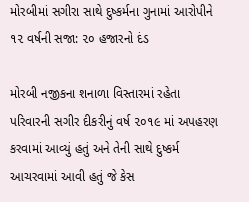મોરબીમાં સગીરા સાથે દુષ્કર્મના ગુનામાં આરોપીને ૧૨ વર્ષની સજા: ૨૦ હજારનો દંડ

મોરબી નજીકના શનાળા વિસ્તારમાં રહેતા પરિવારની સગીર દીકરીનું વર્ષ ૨૦૧૯ માં અપહરણ કરવામાં આવ્યું હતું અને તેની સાથે દુષ્કર્મ આચરવામાં આવી હતું જે કેસ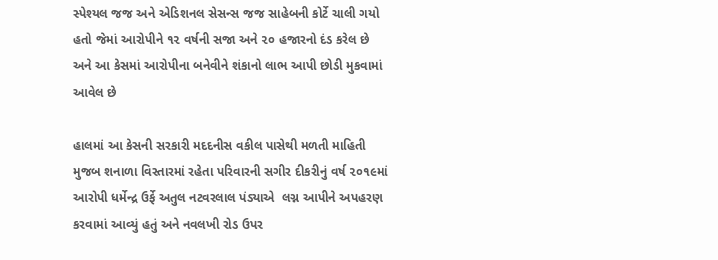સ્પેશ્યલ જજ અને એડિશનલ સેસન્સ જજ સાહેબની કોર્ટે ચાલી ગયો હતો જેમાં આરોપીને ૧૨ વર્ષની સજા અને ૨૦ હજારનો દંડ કરેલ છે અને આ કેસમાં આરોપીના બનેવીને શંકાનો લાભ આપી છોડી મુકવામાં આવેલ છે

હાલમાં આ કેસની સરકારી મદદનીસ વકીલ પાસેથી મળતી માહિતી મુજબ શનાળા વિસ્તારમાં રહેતા પરિવારની સગીર દીકરીનું વર્ષ ૨૦૧૯માં આરોપી ધર્મેન્દ્ર ઉર્ફે અતુલ નટવરલાલ પંડ્યાએ  લગ્ન આપીને અપહરણ કરવામાં આવ્યું હતું અને નવલખી રોડ ઉપર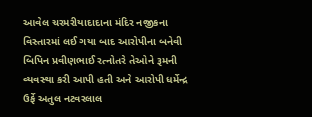આવેલ ચરમરીયાદાદાના મંદિર નજીકના વિસ્તારમાં લઈ ગયા બાદ આરોપીના બનેવી બિપિન પ્રવીણભાઈ રત્નોતરે તેઓને રૂમની વ્યવસ્થા કરી આપી હતી અને આરોપી ધર્મેન્દ્ર ઉર્ફે અતુલ નટવરલાલ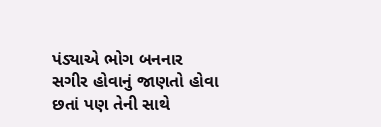પંડ્યાએ ભોગ બનનાર સગીર હોવાનું જાણતો હોવા છતાં પણ તેની સાથે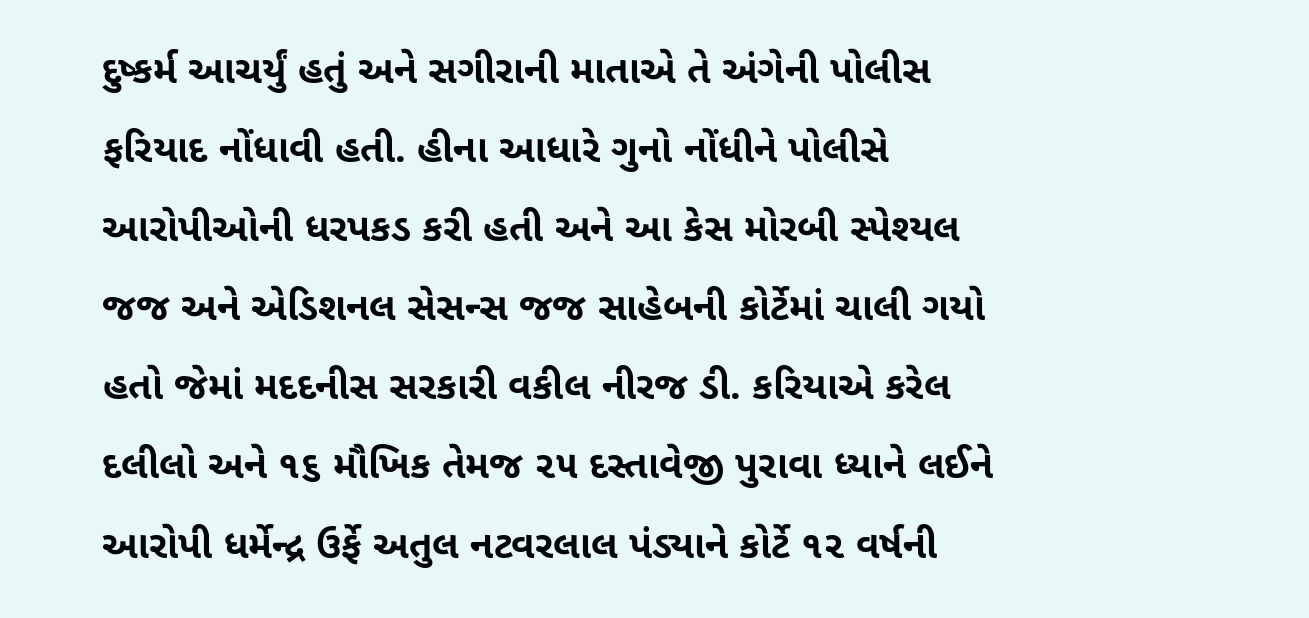દુષ્કર્મ આચર્યું હતું અને સગીરાની માતાએ તે અંગેની પોલીસ ફરિયાદ નોંધાવી હતી. હીના આધારે ગુનો નોંધીને પોલીસે આરોપીઓની ધરપકડ કરી હતી અને આ કેસ મોરબી સ્પેશ્યલ જજ અને એડિશનલ સેસન્સ જજ સાહેબની કોર્ટેમાં ચાલી ગયો હતો જેમાં મદદનીસ સરકારી વકીલ નીરજ ડી. કરિયાએ કરેલ દલીલો અને ૧૬ મૌખિક તેમજ ૨૫ દસ્તાવેજી પુરાવા ધ્યાને લઈને આરોપી ધર્મેન્દ્ર ઉર્ફે અતુલ નટવરલાલ પંડ્યાને કોર્ટે ૧૨ વર્ષની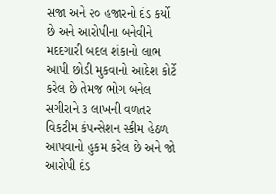સજા અને ૨૦ હજારનો દંડ કર્યો છે અને આરોપીના બનેવીને મદદગારી બદલ શંકાનો લાભ આપી છોડી મુકવાનો આદેશ કોર્ટે કરેલ છે તેમજ ભોગ બનેલ સગીરાને ૩ લાખની વળતર વિકટીમ કંપન્સેશન સ્કીમ હેઠળ આપવાનો હુકમ કરેલ છે અને જો આરોપી દંડ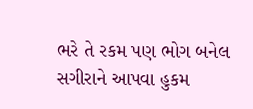ભરે તે રકમ પણ ભોગ બનેલ સગીરાને આપવા હુકમ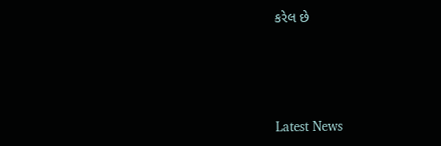કરેલ છે






Latest News